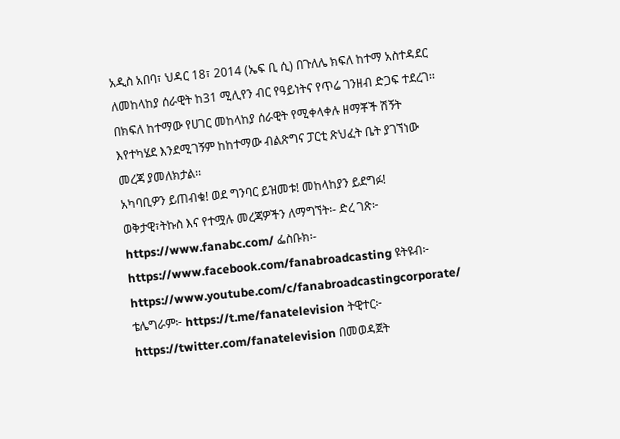አዲስ አበባ፣ ህዳር 18፣ 2014 (ኤፍ ቢ ሲ) በጉለሌ ክፍለ ከተማ አስተዳደር ለመከላከያ ሰራዊት ከ31 ሚሊየን ብር የዓይነትና የጥሬ ገንዘብ ድጋፍ ተደረገ፡፡
በክፍለ ከተማው የሀገር መከላከያ ሰራዊት የሚቀላቀሉ ዘማቾች ሽኝት እየተካሄደ እንደሚገኝም ከከተማው ብልጽግና ፓርቲ ጽህፈት ቤት ያገኘነው መረጃ ያመለክታል፡፡
አካባቢዎን ይጠብቁ! ወደ ግንባር ይዝመቱ! መከላከያን ይደግፉ!
ወቅታዊ፣ትኩስ እና የተሟሉ መረጃዎችን ለማግኘት፡- ድረ ገጽ፦ https://www.fanabc.com/ ፌስቡክ፡- https://www.facebook.com/fanabroadcasting ዩትዩብ፦ https://www.youtube.com/c/fanabroadcastingcorporate/ ቴሌግራም፦ https://t.me/fanatelevision ትዊተር፦ https://twitter.com/fanatelevision በመወዳጀት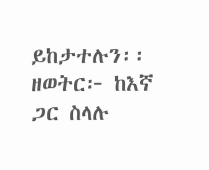ይከታተሉን፡፡
ዘወትር፦ ከእኛ ጋር ስላሉ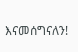እናመሰግናለን!